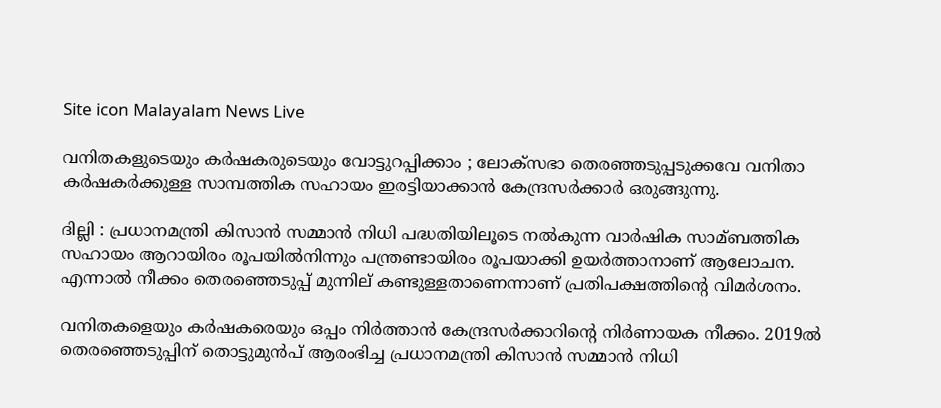Site icon Malayalam News Live

വനിതകളുടെയും കര്‍ഷകരുടെയും വോട്ടുറപ്പിക്കാം ; ലോക്സഭാ തെരഞ്ഞടുപ്പടുക്കവേ വനിതാ കര്‍ഷകര്‍ക്കുള്ള സാമ്പത്തിക സഹായം ഇരട്ടിയാക്കാൻ കേന്ദ്രസര്‍ക്കാര്‍ ഒരുങ്ങുന്നു.

ദില്ലി : പ്രധാനമന്ത്രി കിസാൻ സമ്മാൻ നിധി പദ്ധതിയിലൂടെ നല്‍കുന്ന വാര്‍ഷിക സാമ്ബത്തിക സഹായം ആറായിരം രൂപയില്‍നിന്നും പന്ത്രണ്ടായിരം രൂപയാക്കി ഉയര്‍ത്താനാണ് ആലോചന. എന്നാല്‍ നീക്കം തെരഞ്ഞെടുപ്പ് മുന്നില് കണ്ടുള്ളതാണെന്നാണ് പ്രതിപക്ഷത്തിന്റെ വിമര്‍ശനം.

വനിതകളെയും കര്‍ഷകരെയും ഒപ്പം നിര്‍ത്താൻ കേന്ദ്രസര്‍ക്കാറിന്റെ നിര്‍ണായക നീക്കം. 2019ല്‍ തെരഞ്ഞെടുപ്പിന് തൊട്ടുമുൻപ് ആരംഭിച്ച പ്രധാനമന്ത്രി കിസാൻ സമ്മാൻ നിധി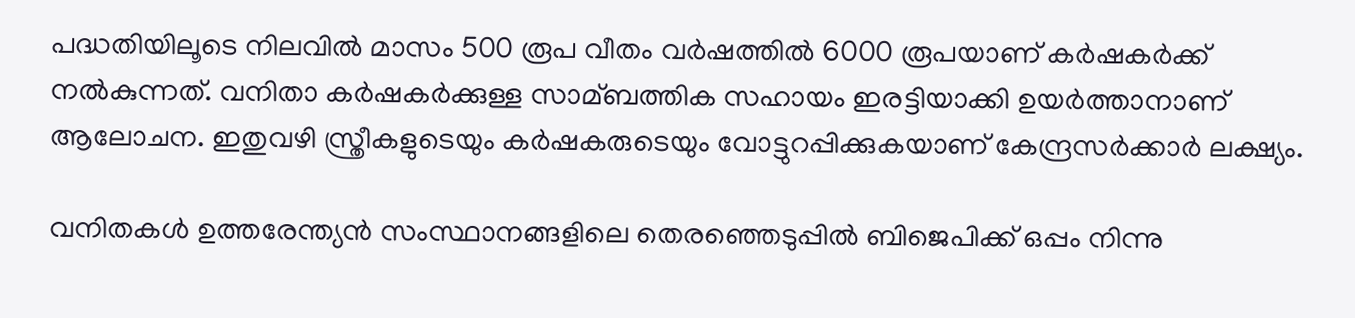പദ്ധതിയിലൂടെ നിലവില്‍ മാസം 500 രൂപ വീതം വര്‍ഷത്തില്‍ 6000 രൂപയാണ് കര്‍ഷകര്‍ക്ക് നല്‍കുന്നത്. വനിതാ കര്‍ഷകര്‍ക്കുള്ള സാമ്ബത്തിക സഹായം ഇരട്ടിയാക്കി ഉയര്‍ത്താനാണ് ആലോചന. ഇതുവഴി സ്ത്രീകളുടെയും കര്‍ഷകരുടെയും വോട്ടുറപ്പിക്കുകയാണ് കേന്ദ്രസര്‍ക്കാര്‍ ലക്ഷ്യം.

വനിതകള്‍ ഉത്തരേന്ത്യൻ സംസ്ഥാനങ്ങളിലെ തെരഞ്ഞെടുപ്പില്‍ ബിജെപിക്ക് ഒപ്പം നിന്നു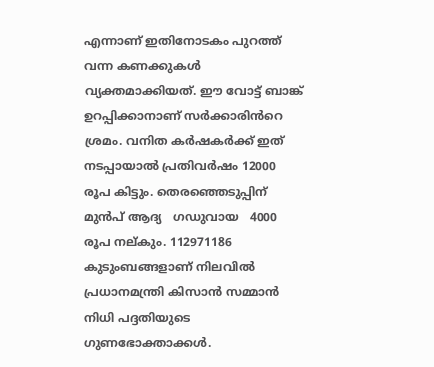എന്നാണ് ഇതിനോടകം പുറത്ത് വന്ന കണക്കുകള്‍ വ്യക്തമാക്കിയത്. ഈ വോട്ട് ബാങ്ക് ഉറപ്പിക്കാനാണ് സര്‍ക്കാരിൻറെ ശ്രമം. വനിത കര്‍ഷകര്‍ക്ക് ഇത് നടപ്പായാല്‍ പ്രതിവര്‍ഷം 12000 രൂപ കിട്ടും. തെരഞ്ഞെടുപ്പിന് മുൻപ് ആദ്യ   ഗഡുവായ   4000 രൂപ നല്കും. 112971186 കുടുംബങ്ങളാണ് നിലവില്‍ പ്രധാനമന്ത്രി കിസാൻ സമ്മാൻ നിധി പദ്ദതിയുടെ ഗുണഭോക്താക്കള്‍.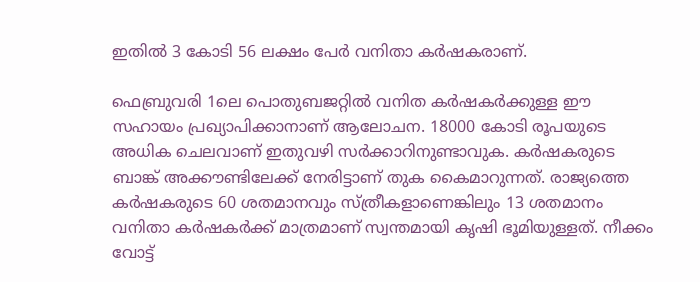ഇതില്‍ 3 കോടി 56 ലക്ഷം പേര്‍ വനിതാ കര്‍ഷകരാണ്.

ഫെബ്രുവരി 1ലെ പൊതുബജറ്റില്‍ വനിത കര്‍ഷകര്‍ക്കുള്ള ഈ സഹായം പ്രഖ്യാപിക്കാനാണ് ആലോചന. 18000 കോടി രൂപയുടെ അധിക ചെലവാണ് ഇതുവഴി സര്‍ക്കാറിനുണ്ടാവുക. കര്‍ഷകരുടെ ബാങ്ക് അക്കൗണ്ടിലേക്ക് നേരിട്ടാണ് തുക കൈമാറുന്നത്. രാജ്യത്തെ കര്‍ഷകരുടെ 60 ശതമാനവും സ്ത്രീകളാണെങ്കിലും 13 ശതമാനം വനിതാ കര്‍ഷകര്‍ക്ക് മാത്രമാണ് സ്വന്തമായി കൃഷി ഭൂമിയുള്ളത്. നീക്കം വോട്ട്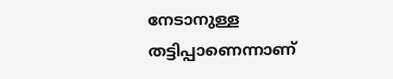നേടാനുള്ള തട്ടിപ്പാണെന്നാണ്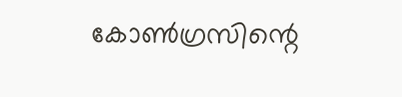കോണ്‍ഗ്രസിന്റെ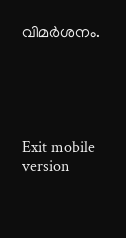വിമര്‍ശനം.





Exit mobile version